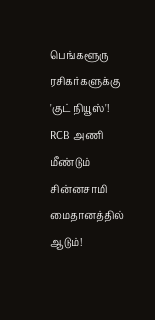பெங்களூரு ரசிகர்களுக்கு 'குட் நியூஸ்'! RCB அணி மீண்டும் சின்னசாமி மைதானத்தில் ஆடும்!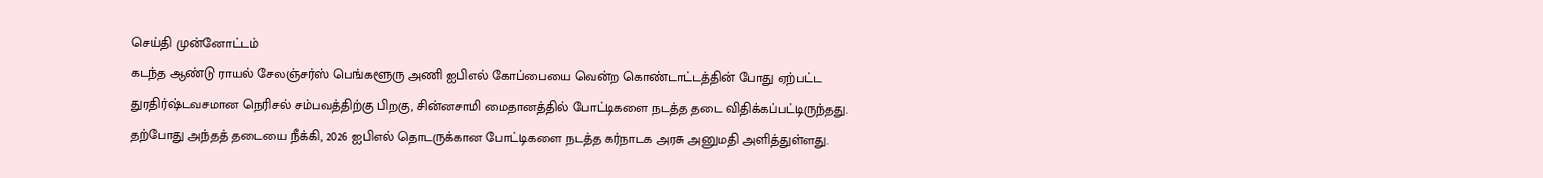செய்தி முன்னோட்டம்
கடந்த ஆண்டு ராயல் சேலஞ்சர்ஸ் பெங்களூரு அணி ஐபிஎல் கோப்பையை வென்ற கொண்டாட்டத்தின் போது ஏற்பட்ட துரதிர்ஷ்டவசமான நெரிசல் சம்பவத்திற்கு பிறகு, சின்னசாமி மைதானத்தில் போட்டிகளை நடத்த தடை விதிக்கப்பட்டிருந்தது. தற்போது அந்தத் தடையை நீக்கி, 2026 ஐபிஎல் தொடருக்கான போட்டிகளை நடத்த கர்நாடக அரசு அனுமதி அளித்துள்ளது.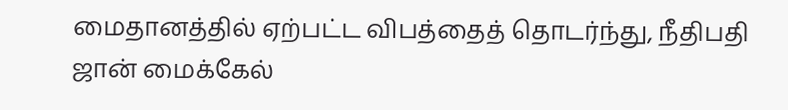மைதானத்தில் ஏற்பட்ட விபத்தைத் தொடர்ந்து, நீதிபதி ஜான் மைக்கேல்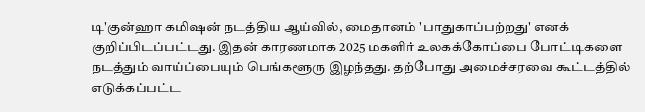டி'குன்ஹா கமிஷன் நடத்திய ஆய்வில், மைதானம் 'பாதுகாப்பற்றது' எனக் குறிப்பிடப்பட்டது. இதன் காரணமாக 2025 மகளிர் உலகக்கோப்பை போட்டிகளை நடத்தும் வாய்ப்பையும் பெங்களூரு இழந்தது. தற்போது அமைச்சரவை கூட்டத்தில் எடுக்கப்பட்ட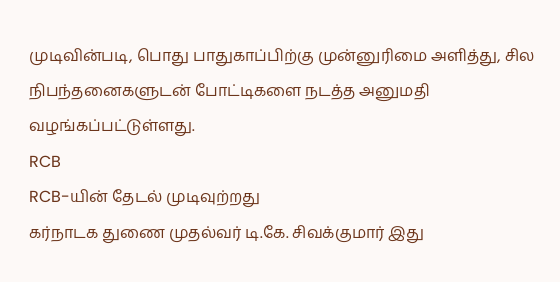முடிவின்படி, பொது பாதுகாப்பிற்கு முன்னுரிமை அளித்து, சில நிபந்தனைகளுடன் போட்டிகளை நடத்த அனுமதி வழங்கப்பட்டுள்ளது.
RCB
RCB-யின் தேடல் முடிவுற்றது
கர்நாடக துணை முதல்வர் டி.கே. சிவக்குமார் இது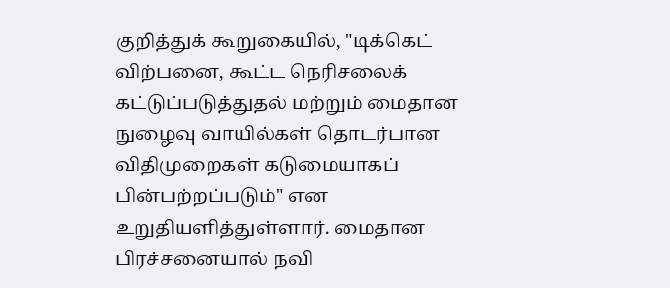குறித்துக் கூறுகையில், "டிக்கெட் விற்பனை, கூட்ட நெரிசலைக் கட்டுப்படுத்துதல் மற்றும் மைதான நுழைவு வாயில்கள் தொடர்பான விதிமுறைகள் கடுமையாகப் பின்பற்றப்படும்" என உறுதியளித்துள்ளார். மைதான பிரச்சனையால் நவி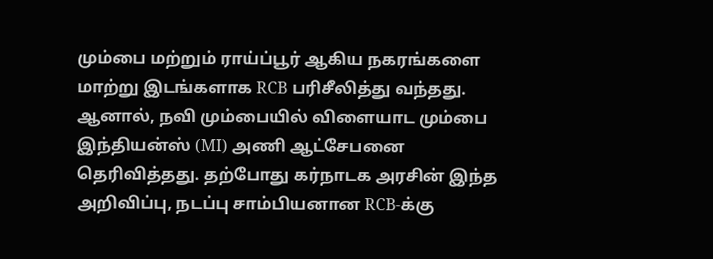மும்பை மற்றும் ராய்ப்பூர் ஆகிய நகரங்களை மாற்று இடங்களாக RCB பரிசீலித்து வந்தது. ஆனால், நவி மும்பையில் விளையாட மும்பை இந்தியன்ஸ் (MI) அணி ஆட்சேபனை தெரிவித்தது. தற்போது கர்நாடக அரசின் இந்த அறிவிப்பு, நடப்பு சாம்பியனான RCB-க்கு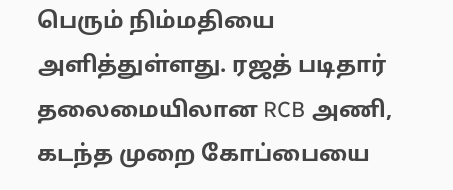பெரும் நிம்மதியை அளித்துள்ளது. ரஜத் படிதார் தலைமையிலான RCB அணி, கடந்த முறை கோப்பையை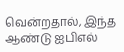வென்றதால், இந்த ஆண்டு ஐபிஎல்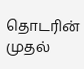தொடரின் முதல்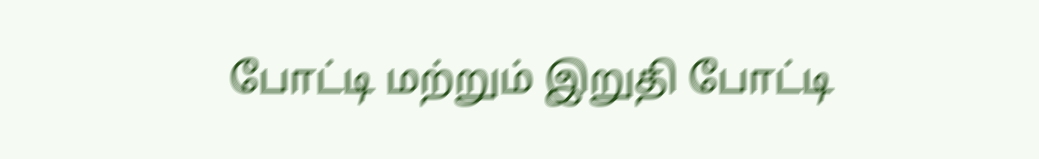போட்டி மற்றும் இறுதி போட்டி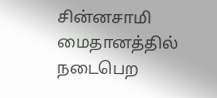சின்னசாமி மைதானத்தில் நடைபெற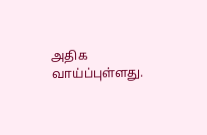அதிக வாய்ப்புள்ளது.